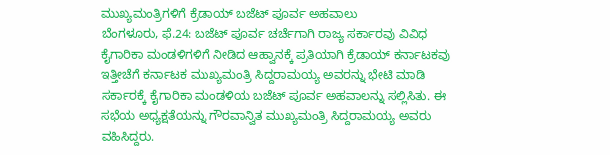ಮುಖ್ಯಮಂತ್ರಿಗಳಿಗೆ ಕ್ರೆಡಾಯ್ ಬಜೆಟ್ ಪೂರ್ವ ಅಹವಾಲು
ಬೆಂಗಳೂರು, ಫೆ.24: ಬಜೆಟ್ ಪೂರ್ವ ಚರ್ಚೆಗಾಗಿ ರಾಜ್ಯ ಸರ್ಕಾರವು ವಿವಿಧ ಕೈಗಾರಿಕಾ ಮಂಡಳಿಗಳಿಗೆ ನೀಡಿದ ಆಹ್ವಾನಕ್ಕೆ ಪ್ರತಿಯಾಗಿ ಕ್ರೆಡಾಯ್ ಕರ್ನಾಟಕವು ಇತ್ತೀಚೆಗೆ ಕರ್ನಾಟಕ ಮುಖ್ಯಮಂತ್ರಿ ಸಿದ್ದರಾಮಯ್ಯ ಅವರನ್ನು ಭೇಟಿ ಮಾಡಿ ಸರ್ಕಾರಕ್ಕೆ ಕೈಗಾರಿಕಾ ಮಂಡಳಿಯ ಬಜೆಟ್ ಪೂರ್ವ ಅಹವಾಲನ್ನು ಸಲ್ಲಿಸಿತು. ಈ ಸಭೆಯ ಅಧ್ಯಕ್ಷತೆಯನ್ನು ಗೌರವಾನ್ವಿತ ಮುಖ್ಯಮಂತ್ರಿ ಸಿದ್ದರಾಮಯ್ಯ ಅವರು ವಹಿಸಿದ್ದರು.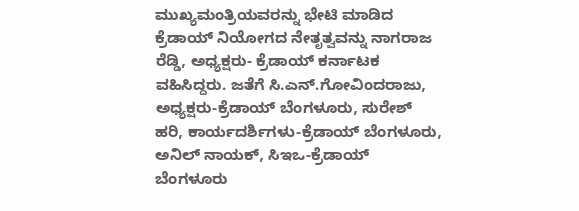ಮುಖ್ಯಮಂತ್ರಿಯವರನ್ನು ಭೇಟಿ ಮಾಡಿದ ಕ್ರೆಡಾಯ್ ನಿಯೋಗದ ನೇತೃತ್ವವನ್ನು ನಾಗರಾಜ ರೆಡ್ಡಿ, ಅಧ್ಯಕ್ಷರು- ಕ್ರೆಡಾಯ್ ಕರ್ನಾಟಕ ವಹಿಸಿದ್ದರು. ಜತೆಗೆ ಸಿ.ಎನ್.ಗೋವಿಂದರಾಜು, ಅಧ್ಯಕ್ಷರು-ಕ್ರೆಡಾಯ್ ಬೆಂಗಳೂರು, ಸುರೇಶ್ ಹರಿ, ಕಾರ್ಯದರ್ಶಿಗಳು-ಕ್ರೆಡಾಯ್ ಬೆಂಗಳೂರು, ಅನಿಲ್ ನಾಯಕ್, ಸಿಇಒ-ಕ್ರೆಡಾಯ್ ಬೆಂಗಳೂರು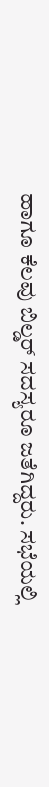ಹಾಗೂ ಕೆಲವು ಬಿಲ್ಡರ್ ಸದಸ್ಯರೂ ಜತೆಗಿದ್ದರು. ಸಭೆಯಲ್ಲಿ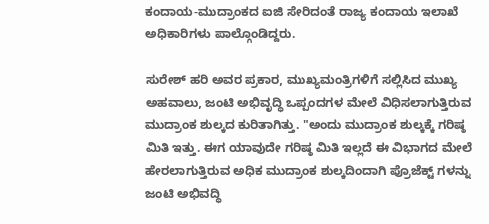ಕಂದಾಯ-ಮುದ್ರಾಂಕದ ಐಜಿ ಸೇರಿದಂತೆ ರಾಜ್ಯ ಕಂದಾಯ ಇಲಾಖೆ ಅಧಿಕಾರಿಗಳು ಪಾಲ್ಗೊಂಡಿದ್ದರು.

ಸುರೇಶ್ ಹರಿ ಅವರ ಪ್ರಕಾರ, ಮುಖ್ಯಮಂತ್ರಿಗಳಿಗೆ ಸಲ್ಲಿಸಿದ ಮುಖ್ಯ ಅಹವಾಲು, ಜಂಟಿ ಅಭಿವೃದ್ಧಿ ಒಪ್ಪಂದಗಳ ಮೇಲೆ ವಿಧಿಸಲಾಗುತ್ತಿರುವ ಮುದ್ರಾಂಕ ಶುಲ್ಕದ ಕುರಿತಾಗಿತ್ತು. "ಅಂದು ಮುದ್ರಾಂಕ ಶುಲ್ಕಕ್ಕೆ ಗರಿಷ್ಠ ಮಿತಿ ಇತ್ತು. ಈಗ ಯಾವುದೇ ಗರಿಷ್ಠ ಮಿತಿ ಇಲ್ಲದೆ ಈ ವಿಭಾಗದ ಮೇಲೆ ಹೇರಲಾಗುತ್ತಿರುವ ಅಧಿಕ ಮುದ್ರಾಂಕ ಶುಲ್ಕದಿಂದಾಗಿ ಪ್ರೊಜೆಕ್ಟ್ ಗಳನ್ನು ಜಂಟಿ ಅಭಿವದ್ಧಿ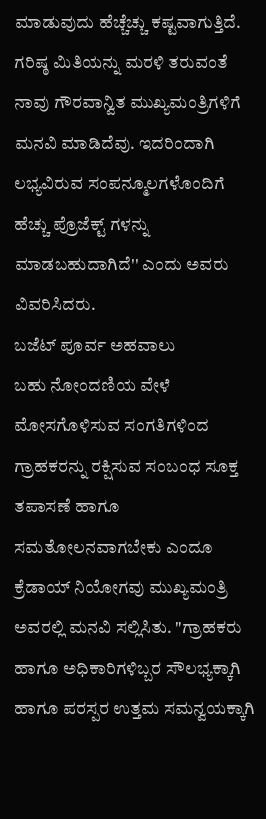ಮಾಡುವುದು ಹೆಚ್ಚೆಚ್ಚು ಕಷ್ಟವಾಗುತ್ತಿದೆ. ಗರಿಷ್ಠ ಮಿತಿಯನ್ನು ಮರಳಿ ತರುವಂತೆ ನಾವು ಗೌರವಾನ್ವಿತ ಮುಖ್ಯಮಂತ್ರಿಗಳಿಗೆ ಮನವಿ ಮಾಡಿದೆವು. ಇದರಿಂದಾಗಿ ಲಭ್ಯವಿರುವ ಸಂಪನ್ಮೂಲಗಳೊಂದಿಗೆ ಹೆಚ್ಚು ಪ್ರೊಜೆಕ್ಟ್ ಗಳನ್ನು ಮಾಡಬಹುದಾಗಿದೆ'' ಎಂದು ಅವರು ವಿವರಿಸಿದರು.
ಬಜೆಟ್ ಪೂರ್ವ ಅಹವಾಲು
ಬಹು ನೋಂದಣಿಯ ವೇಳೆ ಮೋಸಗೊಳಿಸುವ ಸಂಗತಿಗಳಿಂದ ಗ್ರಾಹಕರನ್ನು ರಕ್ಷಿಸುವ ಸಂಬಂಧ ಸೂಕ್ತ ತಪಾಸಣೆ ಹಾಗೂ ಸಮತೋಲನವಾಗಬೇಕು ಎಂದೂ ಕ್ರೆಡಾಯ್ ನಿಯೋಗವು ಮುಖ್ಯಮಂತ್ರಿ ಅವರಲ್ಲಿ ಮನವಿ ಸಲ್ಲಿಸಿತು. "ಗ್ರಾಹಕರು ಹಾಗೂ ಅಧಿಕಾರಿಗಳಿಬ್ಬರ ಸೌಲಭ್ಯಕ್ಕಾಗಿ ಹಾಗೂ ಪರಸ್ಪರ ಉತ್ತಮ ಸಮನ್ವಯಕ್ಕಾಗಿ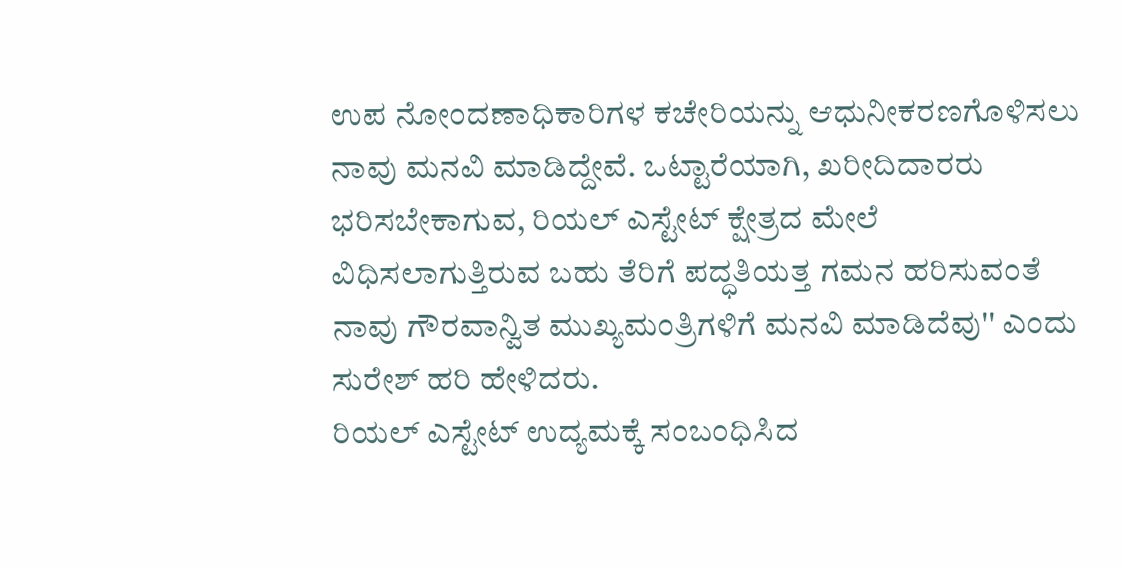ಉಪ ನೋಂದಣಾಧಿಕಾರಿಗಳ ಕಚೇರಿಯನ್ನು ಆಧುನೀಕರಣಗೊಳಿಸಲು ನಾವು ಮನವಿ ಮಾಡಿದ್ದೇವೆ. ಒಟ್ಟಾರೆಯಾಗಿ, ಖರೀದಿದಾರರು ಭರಿಸಬೇಕಾಗುವ, ರಿಯಲ್ ಎಸ್ಟೇಟ್ ಕ್ಷೇತ್ರದ ಮೇಲೆ ವಿಧಿಸಲಾಗುತ್ತಿರುವ ಬಹು ತೆರಿಗೆ ಪದ್ಧತಿಯತ್ತ ಗಮನ ಹರಿಸುವಂತೆ ನಾವು ಗೌರವಾನ್ವಿತ ಮುಖ್ಯಮಂತ್ರಿಗಳಿಗೆ ಮನವಿ ಮಾಡಿದೆವು'' ಎಂದು ಸುರೇಶ್ ಹರಿ ಹೇಳಿದರು.
ರಿಯಲ್ ಎಸ್ಟೇಟ್ ಉದ್ಯಮಕ್ಕೆ ಸಂಬಂಧಿಸಿದ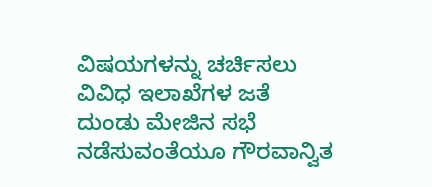ವಿಷಯಗಳನ್ನು ಚರ್ಚಿಸಲು ವಿವಿಧ ಇಲಾಖೆಗಳ ಜತೆ ದುಂಡು ಮೇಜಿನ ಸಭೆ ನಡೆಸುವಂತೆಯೂ ಗೌರವಾನ್ವಿತ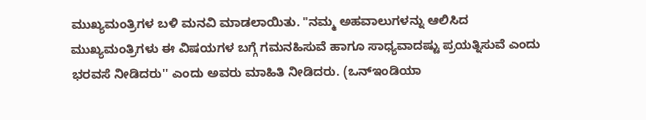ಮುಖ್ಯಮಂತ್ರಿಗಳ ಬಳಿ ಮನವಿ ಮಾಡಲಾಯಿತು. "ನಮ್ಮ ಅಹವಾಲುಗಳನ್ನು ಆಲಿಸಿದ ಮುಖ್ಯಮಂತ್ರಿಗಳು ಈ ವಿಷಯಗಳ ಬಗ್ಗೆ ಗಮನಹಿಸುವೆ ಹಾಗೂ ಸಾಧ್ಯವಾದಷ್ಟು ಪ್ರಯತ್ನಿಸುವೆ ಎಂದು ಭರವಸೆ ನೀಡಿದರು'' ಎಂದು ಅವರು ಮಾಹಿತಿ ನೀಡಿದರು. (ಒನ್ಇಂಡಿಯಾ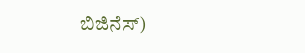ಬಿಜಿನೆಸ್)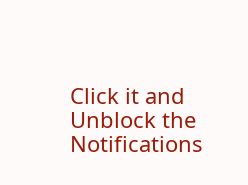Click it and Unblock the Notifications